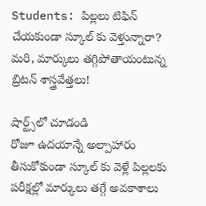Students: పిల్లలు టిఫిన్ చేయకుండా స్కూల్ కు వెళ్తున్నారా? మరి, మార్కులు తగ్గిపోతాయంటున్న బ్రిటన్ శాస్త్రవేత్తలు!

షార్ట్స్‌లో చూడండి
రోజూ ఉదయాన్నే అల్పాహారం తీసుకోకుండా స్కూల్ కు వెళ్లే పిల్లలకు పరీక్షల్లో మార్కులు తగ్గే అవకాశాలు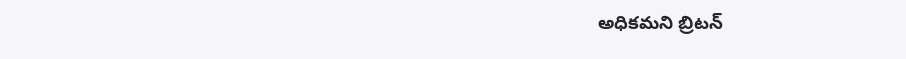అధికమని బ్రిటన్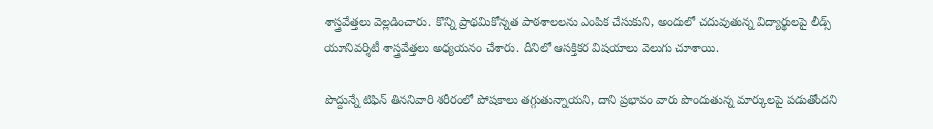శాస్త్రవేత్తలు వెల్లడించారు. కొన్ని ప్రాథమికోన్నత పాఠశాలలను ఎంపిక చేసుకుని, అందులో చదువుతున్న విద్యార్థులపై లీడ్స్ యూనివర్శిటీ శాస్త్రవేత్తలు అధ్యయనం చేశారు. దీనిలో ఆసక్తికర విషయాలు వెలుగు చూశాయి.

పొద్దున్నే టిఫిన్ తిననివారి శరీరంలో పోషకాలు తగ్గుతున్నాయని, దాని ప్రభావం వారు పొందుతున్న మార్కులపై పడుతోందని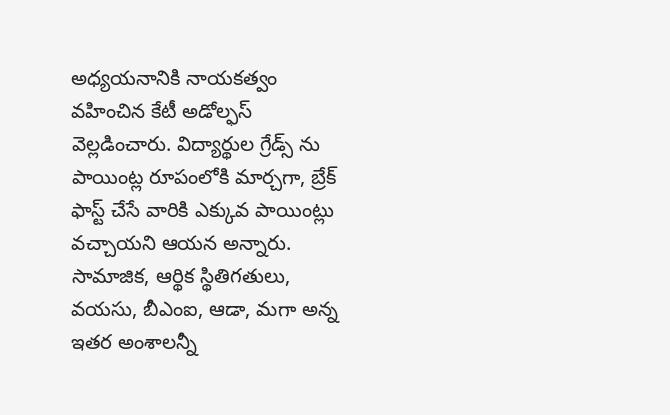అధ్యయనానికి నాయకత్వం వహించిన కేటీ అడోల్ఫస్‌ వెల్లడించారు. విద్యార్థుల గ్రేడ్స్‌ ను పాయింట్ల రూపంలోకి మార్చగా, బ్రేక్‌ ఫాస్ట్‌ చేసే వారికి ఎక్కువ పాయింట్లు వచ్చాయని ఆయన అన్నారు. సామాజిక, ఆర్థిక స్థితిగతులు, వయసు, బీఎంఐ, ఆడా, మగా అన్న ఇతర అంశాలన్నీ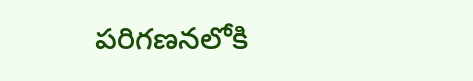పరిగణనలోకి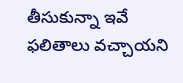తీసుకున్నా ఇవే ఫలితాలు వచ్చాయని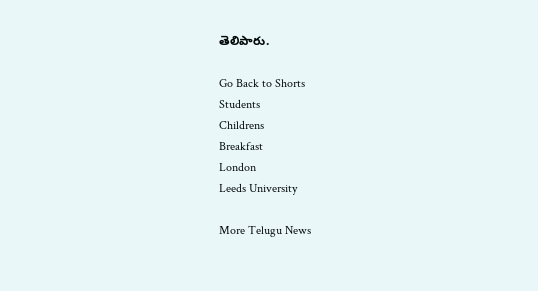తెలిపారు.

Go Back to Shorts
Students
Childrens
Breakfast
London
Leeds University

More Telugu News